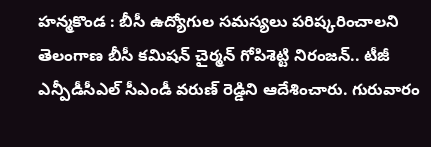హన్మకొండ : బీసీ ఉద్యోగుల సమస్యలు పరిష్కరించాలని తెలంగాణ బీసీ కమిషన్ చైర్మన్ గోపిశెట్టి నిరంజన్.. టీజీ ఎన్పీడీసీఎల్ సీఎండీ వరుణ్ రెడ్డిని ఆదేశించారు. గురువారం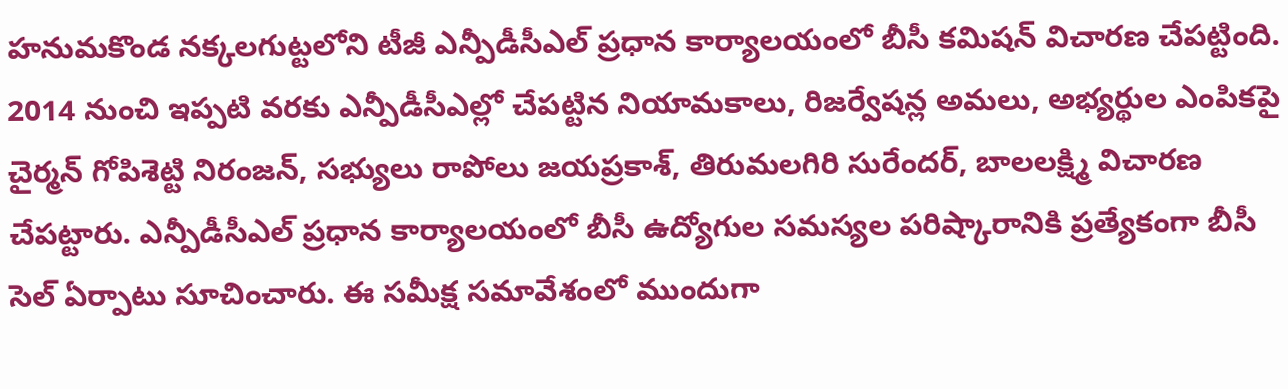హనుమకొండ నక్కలగుట్టలోని టీజీ ఎన్పీడీసీఎల్ ప్రధాన కార్యాలయంలో బీసీ కమిషన్ విచారణ చేపట్టింది. 2014 నుంచి ఇప్పటి వరకు ఎన్పీడీసీఎల్లో చేపట్టిన నియామకాలు, రిజర్వేషన్ల అమలు, అభ్యర్థుల ఎంపికపై చైర్మన్ గోపిశెట్టి నిరంజన్, సభ్యులు రాపోలు జయప్రకాశ్, తిరుమలగిరి సురేందర్, బాలలక్ష్మి విచారణ చేపట్టారు. ఎన్పీడీసీఎల్ ప్రధాన కార్యాలయంలో బీసీ ఉద్యోగుల సమస్యల పరిష్కారానికి ప్రత్యేకంగా బీసీ సెల్ ఏర్పాటు సూచించారు. ఈ సమీక్ష సమావేశంలో ముందుగా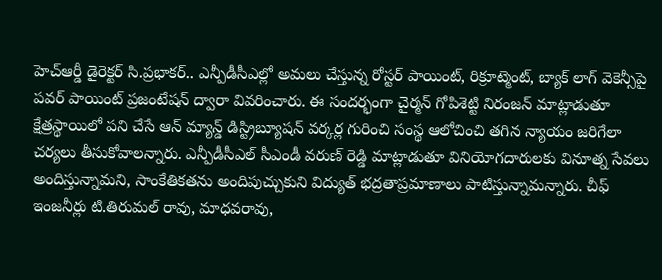హెచ్ఆర్డీ డైరెక్టర్ సి.ప్రభాకర్.. ఎన్పీడీసీఎల్లో అమలు చేస్తున్న రోస్టర్ పాయింట్, రిక్రూట్మెంట్, బ్యాక్ లాగ్ వెకెన్సీపై పవర్ పాయింట్ ప్రజంటేషన్ ద్వారా వివరించారు. ఈ సందర్భంగా చైర్మన్ గోపిశెట్టి నిరంజన్ మాట్లాడుతూ క్షేత్రస్థాయిలో పని చేసే ఆన్ మ్యాన్డ్ డిస్ట్రిబ్యూషన్ వర్కర్ల గురించి సంస్థ ఆలోచించి తగిన న్యాయం జరిగేలా చర్యలు తీసుకోవాలన్నారు. ఎన్పీడీసీఎల్ సీఎండీ వరుణ్ రెడ్డి మాట్లాడుతూ వినియోగదారులకు వినూత్న సేవలు అందిస్తున్నామని, సాంకేతికతను అందిపుచ్చుకుని విద్యుత్ భద్రతాప్రమాణాలు పాటిస్తున్నామన్నారు. చీఫ్ ఇంజనీర్లు టి.తిరుమల్ రావు, మాధవరావు,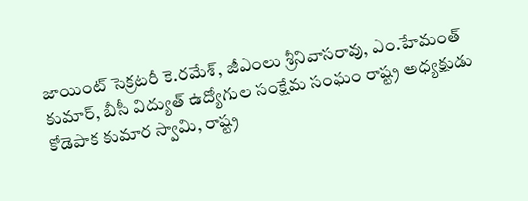జాయింట్ సెక్రటరీ కె.రమేశ్, జీఎంలు శ్రీనివాసరావు, ఎం.హేమంత్ కుమార్, బీసీ విద్యుత్ ఉద్యోగుల సంక్షేమ సంఘం రాష్ట్ర అధ్యక్షుడు కోడెపాక కుమార స్వామి, రాష్ట్ర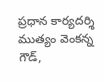ప్రధాన కార్యదర్శి ముత్యం వెంకన్న గౌడ్,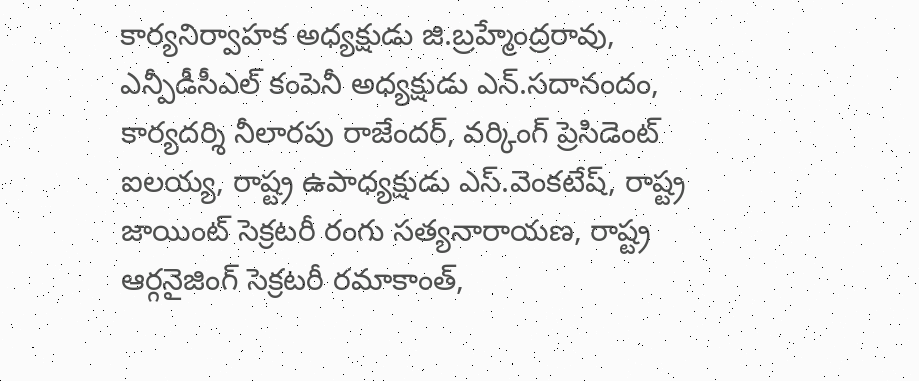కార్యనిర్వాహక అధ్యక్షుడు జి.బ్రహ్మేంద్రరావు, ఎన్పీడీసీఎల్ కంపెనీ అధ్యక్షుడు ఎన్.సదానందం, కార్యదర్శి నీలారపు రాజేందర్, వర్కింగ్ ప్రెసిడెంట్ ఐలయ్య, రాష్ట్ర ఉపాధ్యక్షుడు ఎస్.వెంకటేష్, రాష్ట్ర జాయింట్ సెక్రటరీ రంగు సత్యనారాయణ, రాష్ట్ర ఆర్గనైజింగ్ సెక్రటరీ రమాకాంత్,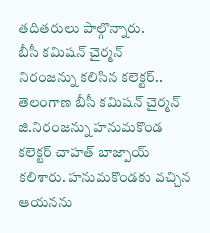తదితరులు పాల్గొన్నారు.
బీసీ కమిషన్ చైర్మన్
నిరంజన్ను కలిసిన కలెక్టర్..
తెలంగాణ బీసీ కమిషన్ చైర్మన్ జి.నిరంజన్ను హనుమకొండ కలెక్టర్ చాహత్ బాజ్పాయ్ కలిశారు. హనుమకొండకు వచ్చిన ఆయనను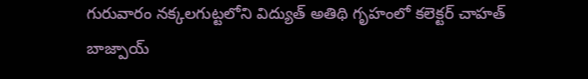గురువారం నక్కలగుట్టలోని విద్యుత్ అతిథి గృహంలో కలెక్టర్ చాహత్ బాజ్పాయ్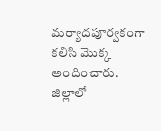మర్యాదపూర్వకంగా కలిసి మొక్క అందించారు. జిల్లాలో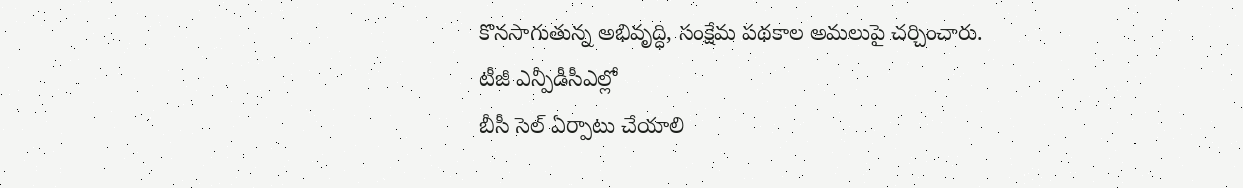కొనసాగుతున్న అభివృద్ధి, సంక్షేమ పథకాల అమలుపై చర్చించారు.
టీజీ ఎన్పీడీసీఎల్లో
బీసీ సెల్ ఏర్పాటు చేయాలి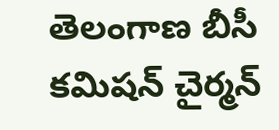తెలంగాణ బీసీ కమిషన్ చైర్మన్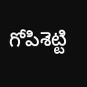గోపిశెట్టి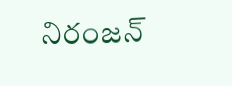నిరంజన్